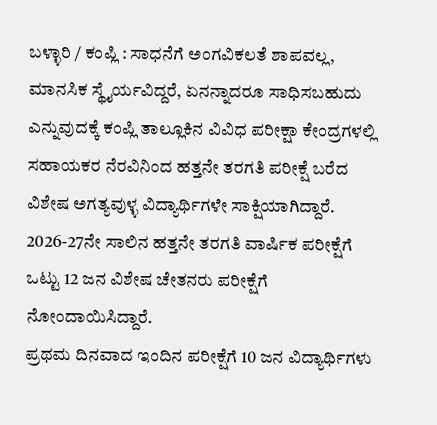ಬಳ್ಳಾರಿ / ಕಂಪ್ಲಿ : ಸಾಧನೆಗೆ ಅಂಗವಿಕಲತೆ ಶಾಪವಲ್ಲ, ಮಾನಸಿಕ ಸ್ಥೈರ್ಯವಿದ್ದರೆ, ಏನನ್ನಾದರೂ ಸಾಧಿಸಬಹುದು ಎನ್ನುವುದಕ್ಕೆ ಕಂಪ್ಲಿ ತಾಲ್ಲೂಕಿನ ವಿವಿಧ ಪರೀಕ್ಷಾ ಕೇಂದ್ರಗಳಲ್ಲಿ ಸಹಾಯಕರ ನೆರವಿನಿಂದ ಹತ್ತನೇ ತರಗತಿ ಪರೀಕ್ಷೆ ಬರೆದ ವಿಶೇಷ ಅಗತ್ಯವುಳ್ಳ ವಿದ್ಯಾರ್ಥಿಗಳೇ ಸಾಕ್ಷಿಯಾಗಿದ್ದಾರೆ.
2026-27ನೇ ಸಾಲಿನ ಹತ್ತನೇ ತರಗತಿ ವಾರ್ಷಿಕ ಪರೀಕ್ಷೆಗೆ ಒಟ್ಟು 12 ಜನ ವಿಶೇಷ ಚೇತನರು ಪರೀಕ್ಷೆಗೆ ನೋಂದಾಯಿಸಿದ್ದಾರೆ.
ಪ್ರಥಮ ದಿನವಾದ ಇಂದಿನ ಪರೀಕ್ಷೆಗೆ 10 ಜನ ವಿದ್ಯಾರ್ಥಿಗಳು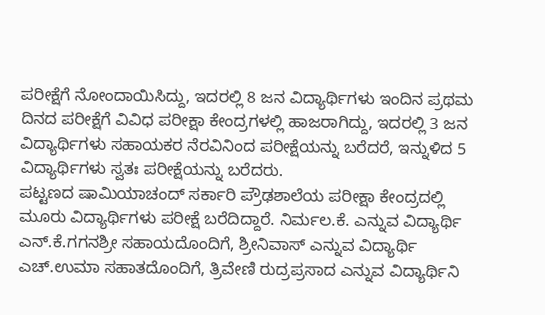ಪರೀಕ್ಷೆಗೆ ನೋಂದಾಯಿಸಿದ್ದು, ಇದರಲ್ಲಿ 8 ಜನ ವಿದ್ಯಾರ್ಥಿಗಳು ಇಂದಿನ ಪ್ರಥಮ ದಿನದ ಪರೀಕ್ಷೆಗೆ ವಿವಿಧ ಪರೀಕ್ಷಾ ಕೇಂದ್ರಗಳಲ್ಲಿ ಹಾಜರಾಗಿದ್ದು, ಇದರಲ್ಲಿ 3 ಜನ ವಿದ್ಯಾರ್ಥಿಗಳು ಸಹಾಯಕರ ನೆರವಿನಿಂದ ಪರೀಕ್ಷೆಯನ್ನು ಬರೆದರೆ, ಇನ್ನುಳಿದ 5 ವಿದ್ಯಾರ್ಥಿಗಳು ಸ್ವತಃ ಪರೀಕ್ಷೆಯನ್ನು ಬರೆದರು.
ಪಟ್ಟಣದ ಷಾಮಿಯಾಚಂದ್ ಸರ್ಕಾರಿ ಪ್ರೌಢಶಾಲೆಯ ಪರೀಕ್ಷಾ ಕೇಂದ್ರದಲ್ಲಿ ಮೂರು ವಿದ್ಯಾರ್ಥಿಗಳು ಪರೀಕ್ಷೆ ಬರೆದಿದ್ದಾರೆ. ನಿರ್ಮಲ.ಕೆ. ಎನ್ನುವ ವಿದ್ಯಾರ್ಥಿ ಎನ್.ಕೆ.ಗಗನಶ್ರೀ ಸಹಾಯದೊಂದಿಗೆ, ಶ್ರೀನಿವಾಸ್ ಎನ್ನುವ ವಿದ್ಯಾರ್ಥಿ ಎಚ್.ಉಮಾ ಸಹಾತದೊಂದಿಗೆ, ತ್ರಿವೇಣಿ ರುದ್ರಪ್ರಸಾದ ಎನ್ನುವ ವಿದ್ಯಾರ್ಥಿನಿ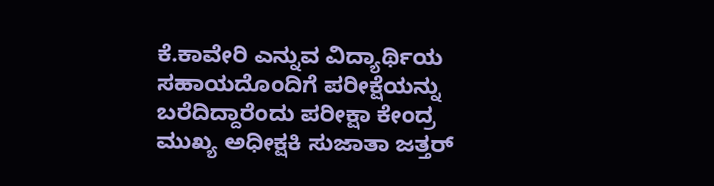ಕೆ.ಕಾವೇರಿ ಎನ್ನುವ ವಿದ್ಯಾರ್ಥಿಯ ಸಹಾಯದೊಂದಿಗೆ ಪರೀಕ್ಷೆಯನ್ನು ಬರೆದಿದ್ದಾರೆಂದು ಪರೀಕ್ಷಾ ಕೇಂದ್ರ ಮುಖ್ಯ ಅಧೀಕ್ಷಕಿ ಸುಜಾತಾ ಜತ್ತರ್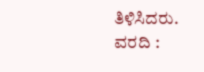ತಿಳಿಸಿದರು.
ವರದಿ :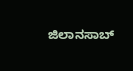ಜಿಲಾನಸಾಬ್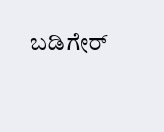ಬಡಿಗೇರ್